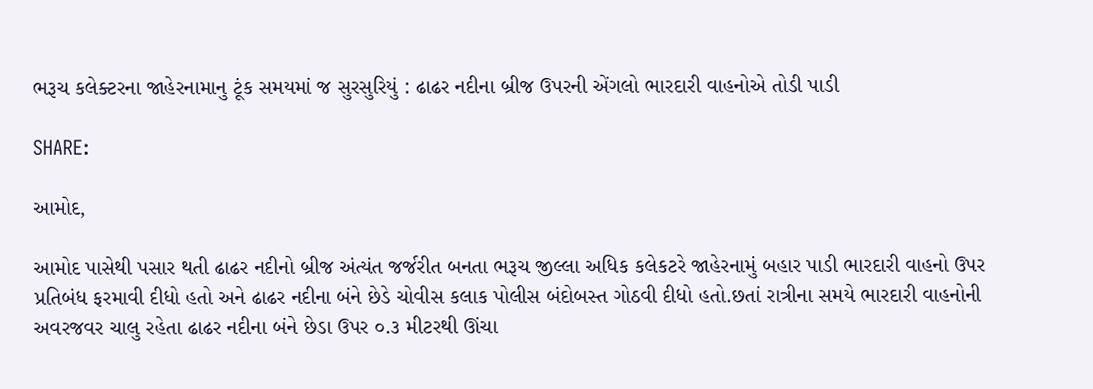ભરૂચ કલેક્ટરના જાહેરનામાનુ ટૂંક સમયમાં જ સુરસુરિયું : ઢાઢર નદીના બ્રીજ ઉપરની એંગલો ભારદારી વાહનોએ તોડી પાડી

SHARE:

આમોદ,

આમોદ પાસેથી પસાર થતી ઢાઢર નદીનો બ્રીજ અંત્યંત જર્જરીત બનતા ભરૂચ જીલ્લા અધિક કલેકટરે જાહેરનામું બહાર પાડી ભારદારી વાહનો ઉપર પ્રતિબંધ ફરમાવી દીધો હતો અને ઢાઢર નદીના બંને છેડે ચોવીસ કલાક પોલીસ બંદોબસ્ત ગોઠવી દીધો હતો.છતાં રાત્રીના સમયે ભારદારી વાહનોની અવરજવર ચાલુ રહેતા ઢાઢર નદીના બંને છેડા ઉપર ૦.૩ મીટરથી ઊંચા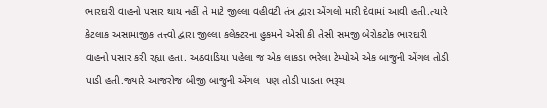ભારદારી વાહનો પસાર થાય નહીં તે માટે જીલ્લા વહીવટી તંત્ર દ્વારા એંગલો મારી દેવામાં આવી હતી.ત્યારે કેટલાક અસામાજીક તત્ત્વો દ્વારા જીલ્લા કલેક્ટરના હુકમને એસી કી તેસી સમજી બેરોકટોક ભારદારી વાહનો પસાર કરી રહ્યા હતા. અઠવાડિયા પહેલા જ એક લાકડા ભરેલા ટેમ્પોએ એક બાજુની એંગલ તોડી પાડી હતી.જ્યારે આજરોજ બીજી બાજુની એંગલ  પણ તોડી પાડતા ભરૂચ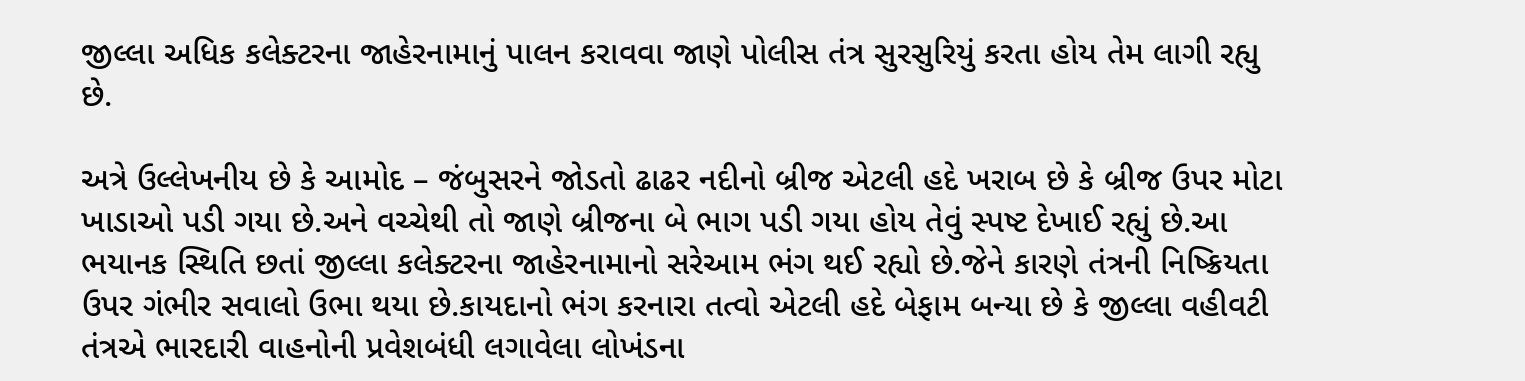જીલ્લા અધિક કલેક્ટરના જાહેરનામાનું પાલન કરાવવા જાણે પોલીસ તંત્ર સુરસુરિયું કરતા હોય તેમ લાગી રહ્યુ છે.

અત્રે ઉલ્લેખનીય છે કે આમોદ – જંબુસરને જોડતો ઢાઢર નદીનો બ્રીજ એટલી હદે ખરાબ છે કે બ્રીજ ઉપર મોટા ખાડાઓ પડી ગયા છે.અને વચ્ચેથી તો જાણે બ્રીજના બે ભાગ પડી ગયા હોય તેવું સ્પષ્ટ દેખાઈ રહ્યું છે.આ ભયાનક સ્થિતિ છતાં જીલ્લા કલેક્ટરના જાહેરનામાનો સરેઆમ ભંગ થઈ રહ્યો છે.જેને કારણે તંત્રની નિષ્ક્રિયતા ઉપર ગંભીર સવાલો ઉભા થયા છે.કાયદાનો ભંગ કરનારા તત્વો એટલી હદે બેફામ બન્યા છે કે જીલ્લા વહીવટી તંત્રએ ભારદારી વાહનોની પ્રવેશબંધી લગાવેલા લોખંડના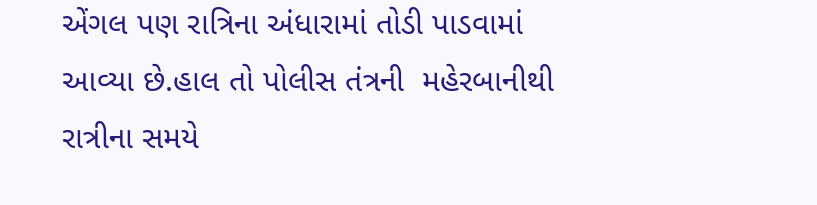એંગલ પણ રાત્રિના અંધારામાં તોડી પાડવામાં આવ્યા છે.હાલ તો પોલીસ તંત્રની  મહેરબાનીથી રાત્રીના સમયે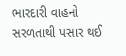ભારદારી વાહનો સરળતાથી પસાર થઈ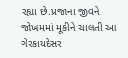રહ્યા છે.પ્રજાના જીવને જોખમમાં મૂકીને ચાલતી આ ગેરકાયદેસર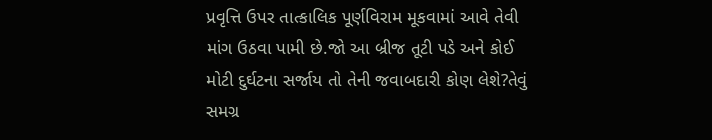પ્રવૃત્તિ ઉપર તાત્કાલિક પૂર્ણવિરામ મૂકવામાં આવે તેવી માંગ ઉઠવા પામી છે.જો આ બ્રીજ તૂટી પડે અને કોઈ મોટી દુર્ઘટના સર્જાય તો તેની જવાબદારી કોણ લેશે?તેવું સમગ્ર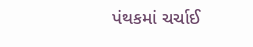પંથકમાં ચર્ચાઈ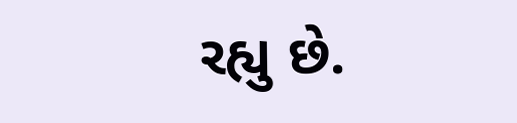રહ્યુ છે.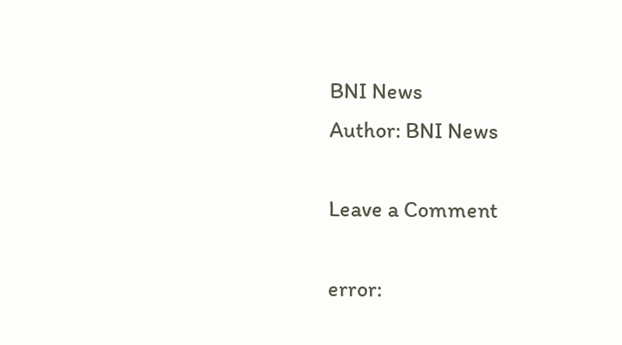BNI News
Author: BNI News

Leave a Comment

error: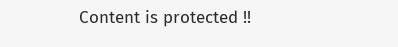Content is protected !!